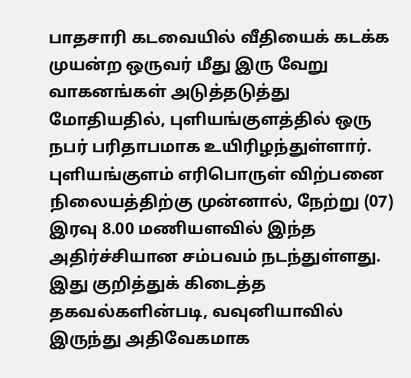பாதசாரி கடவையில் வீதியைக் கடக்க முயன்ற ஒருவர் மீது இரு வேறு வாகனங்கள் அடுத்தடுத்து மோதியதில், புளியங்குளத்தில் ஒரு நபர் பரிதாபமாக உயிரிழந்துள்ளார்.
புளியங்குளம் எரிபொருள் விற்பனை நிலையத்திற்கு முன்னால், நேற்று (07) இரவு 8.00 மணியளவில் இந்த அதிர்ச்சியான சம்பவம் நடந்துள்ளது.
இது குறித்துக் கிடைத்த தகவல்களின்படி, வவுனியாவில் இருந்து அதிவேகமாக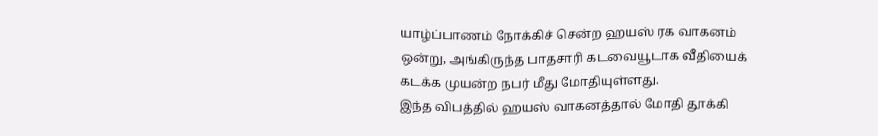யாழ்ப்பாணம் நோக்கிச் சென்ற ஹயஸ் ரக வாகனம் ஒன்று, அங்கிருந்த பாதசாரி கடவையூடாக வீதியைக் கடக்க முயன்ற நபர் மீது மோதியுள்ளது.
இந்த விபத்தில் ஹயஸ் வாகனத்தால் மோதி தூக்கி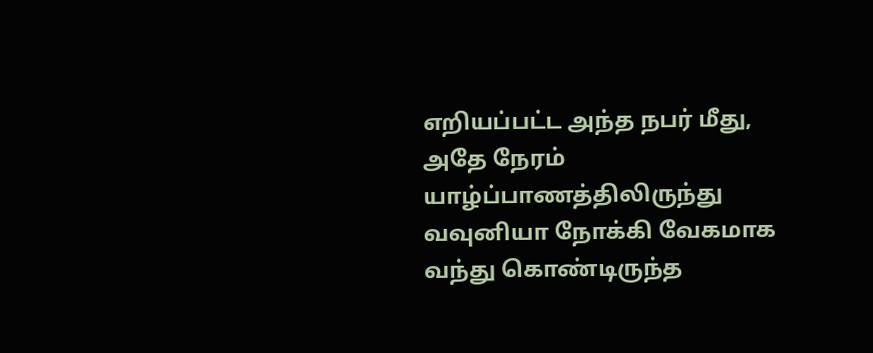எறியப்பட்ட அந்த நபர் மீது, அதே நேரம் யாழ்ப்பாணத்திலிருந்து வவுனியா நோக்கி வேகமாக வந்து கொண்டிருந்த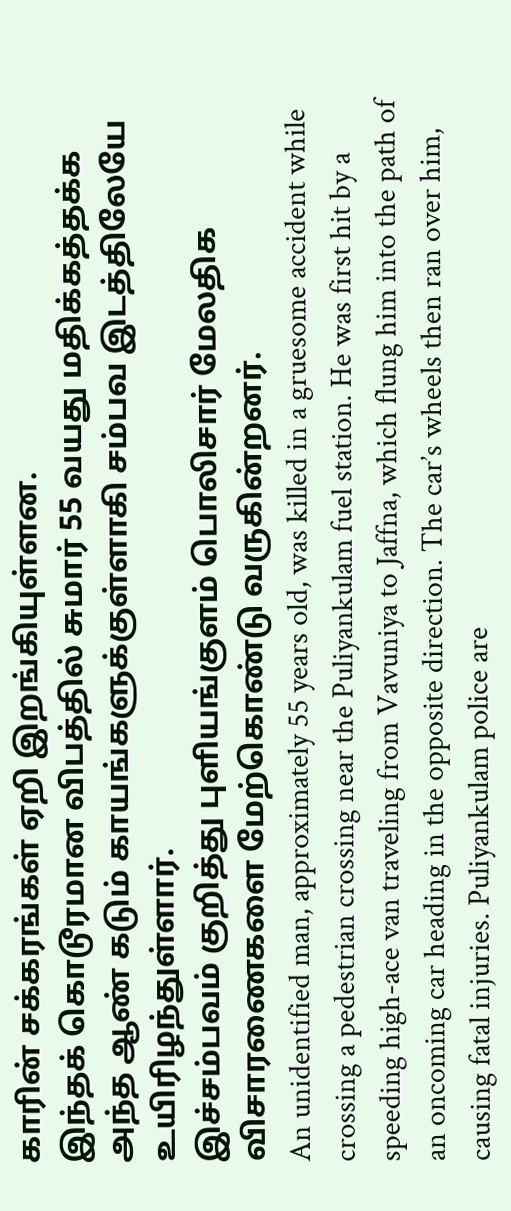காரின் சக்கரங்கள் ஏறி இறங்கியுள்ளன.
இந்தக் கொடூரமான விபத்தில் சுமார் 55 வயது மதிக்கத்தக்க அந்த ஆண் கடும் காயங்களுக்குள்ளாகி சம்பவ இடத்திலேயே உயிரிழந்துள்ளார்.
இச்சம்பவம் குறித்து புளியங்குளம் பொலிசார் மேலதிக விசாரணைகளை மேற்கொண்டு வருகின்றனர்.
An unidentified man, approximately 55 years old, was killed in a gruesome accident while crossing a pedestrian crossing near the Puliyankulam fuel station. He was first hit by a speeding high-ace van traveling from Vavuniya to Jaffna, which flung him into the path of an oncoming car heading in the opposite direction. The car’s wheels then ran over him, causing fatal injuries. Puliyankulam police are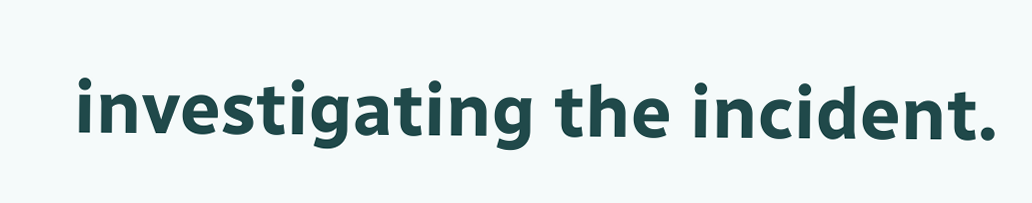investigating the incident.